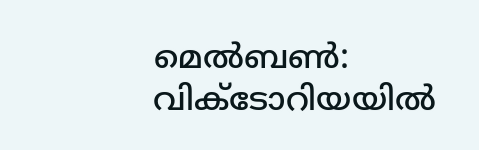മെൽബൺ: വിക്ടോറിയയിൽ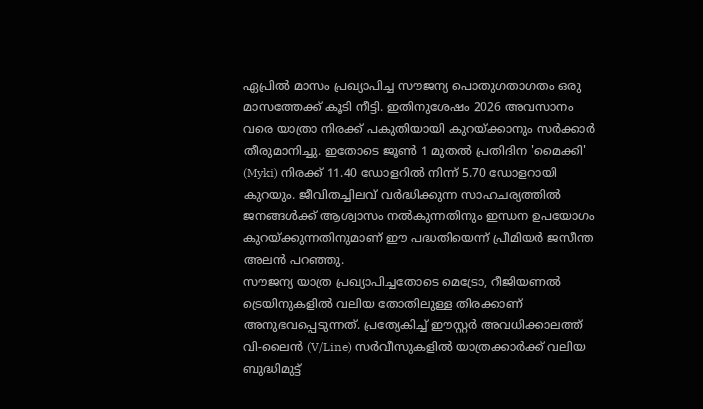ഏപ്രിൽ മാസം പ്രഖ്യാപിച്ച സൗജന്യ പൊതുഗതാഗതം ഒരു മാസത്തേക്ക് കൂടി നീട്ടി. ഇതിനുശേഷം 2026 അവസാനം വരെ യാത്രാ നിരക്ക് പകുതിയായി കുറയ്ക്കാനും സർക്കാർ തീരുമാനിച്ചു. ഇതോടെ ജൂൺ 1 മുതൽ പ്രതിദിന 'മൈക്കി' (Myki) നിരക്ക് 11.40 ഡോളറിൽ നിന്ന് 5.70 ഡോളറായി കുറയും. ജീവിതച്ചിലവ് വർദ്ധിക്കുന്ന സാഹചര്യത്തിൽ ജനങ്ങൾക്ക് ആശ്വാസം നൽകുന്നതിനും ഇന്ധന ഉപയോഗം കുറയ്ക്കുന്നതിനുമാണ് ഈ പദ്ധതിയെന്ന് പ്രീമിയർ ജസീന്ത അലൻ പറഞ്ഞു.
സൗജന്യ യാത്ര പ്രഖ്യാപിച്ചതോടെ മെട്രോ, റീജിയണൽ ട്രെയിനുകളിൽ വലിയ തോതിലുള്ള തിരക്കാണ് അനുഭവപ്പെടുന്നത്. പ്രത്യേകിച്ച് ഈസ്റ്റർ അവധിക്കാലത്ത് വി-ലൈൻ (V/Line) സർവീസുകളിൽ യാത്രക്കാർക്ക് വലിയ ബുദ്ധിമുട്ട്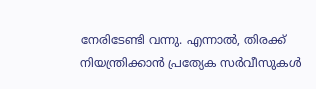നേരിടേണ്ടി വന്നു. എന്നാൽ, തിരക്ക് നിയന്ത്രിക്കാൻ പ്രത്യേക സർവീസുകൾ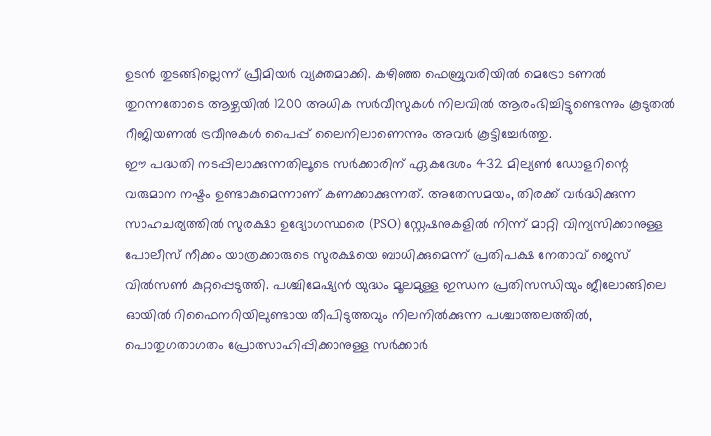ഉടൻ തുടങ്ങില്ലെന്ന് പ്രീമിയർ വ്യക്തമാക്കി. കഴിഞ്ഞ ഫെബ്രുവരിയിൽ മെട്രോ ടണൽ തുറന്നതോടെ ആഴ്ചയിൽ 1200 അധിക സർവീസുകൾ നിലവിൽ ആരംഭിച്ചിട്ടുണ്ടെന്നും കൂടുതൽ റീജിയണൽ ട്രവീനുകൾ പൈപ്പ് ലൈനിലാണെന്നും അവർ കൂട്ടിച്ചേർത്തു.
ഈ പദ്ധതി നടപ്പിലാക്കുന്നതിലൂടെ സർക്കാരിന് ഏകദേശം 432 മില്യൺ ഡോളറിന്റെ വരുമാന നഷ്ടം ഉണ്ടാകുമെന്നാണ് കണക്കാക്കുന്നത്. അതേസമയം, തിരക്ക് വർദ്ധിക്കുന്ന സാഹചര്യത്തിൽ സുരക്ഷാ ഉദ്യോഗസ്ഥരെ (PSO) സ്റ്റേഷനുകളിൽ നിന്ന് മാറ്റി വിന്യസിക്കാനുള്ള പോലീസ് നീക്കം യാത്രക്കാരുടെ സുരക്ഷയെ ബാധിക്കുമെന്ന് പ്രതിപക്ഷ നേതാവ് ജെസ് വിൽസൺ കുറ്റപ്പെടുത്തി. പശ്ചിമേഷ്യൻ യുദ്ധം മൂലമുള്ള ഇന്ധന പ്രതിസന്ധിയും ജീലോങ്ങിലെ ഓയിൽ റിഫൈനറിയിലുണ്ടായ തീപിടുത്തവും നിലനിൽക്കുന്ന പശ്ചാത്തലത്തിൽ, പൊതുഗതാഗതം പ്രോത്സാഹിപ്പിക്കാനുള്ള സർക്കാർ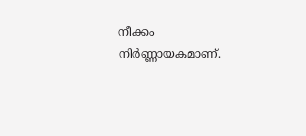നീക്കം നിർണ്ണായകമാണ്.